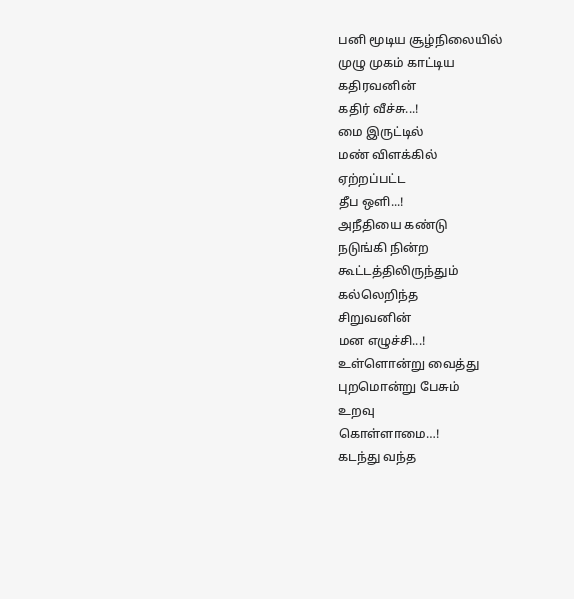பனி மூடிய சூழ்நிலையில்
முழு முகம் காட்டிய
கதிரவனின்
கதிர் வீச்சு...!
மை இருட்டில்
மண் விளக்கில்
ஏற்றப்பட்ட
தீப ஒளி...!
அநீதியை கண்டு
நடுங்கி நின்ற
கூட்டத்திலிருந்தும்
கல்லெறிந்த
சிறுவனின்
மன எழுச்சி...!
உள்ளொன்று வைத்து
புறமொன்று பேசும்
உறவு
கொள்ளாமை…!
கடந்து வந்த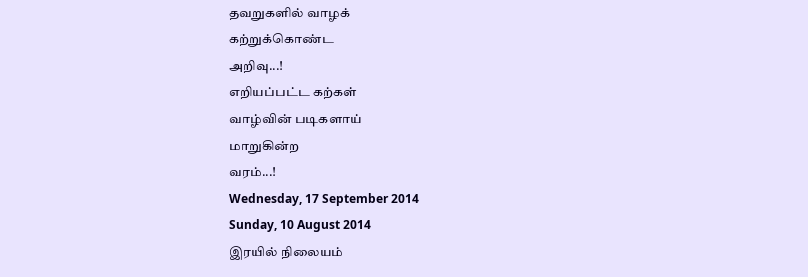தவறுகளில் வாழக்
கற்றுக்கொண்ட
அறிவு...!
எறியப்பட்ட கற்கள்
வாழ்வின் படிகளாய்
மாறுகின்ற
வரம்...!
Wednesday, 17 September 2014
Sunday, 10 August 2014
இரயில் நிலையம்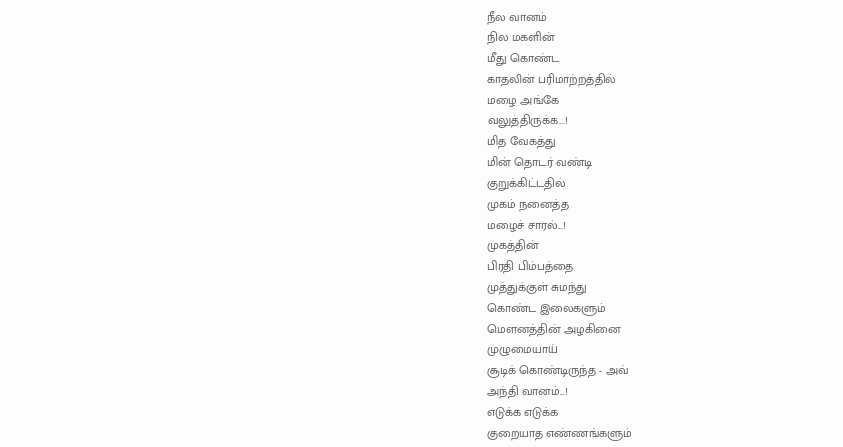நீல வானம்
நில மகளின்
மீது கொண்ட
காதலின் பரிமாற்றத்தில்
மழை அங்கே
வலுத்திருக்க...!
மித வேகத்து
மின் தொடர் வண்டி
குறுக்கிட்டதில்
முகம் நனைத்த
மழைச் சாரல்...!
முகத்தின்
பிரதி பிம்பத்தை
முத்துக்குள் சுமந்து
கொண்ட இலைகளும்
மௌனத்தின் அழகினை
முழுமையாய்
சூடிக் கொண்டிருந்த - அவ்
அந்தி வானம்...!
எடுக்க எடுக்க
குறையாத எண்ணங்களும்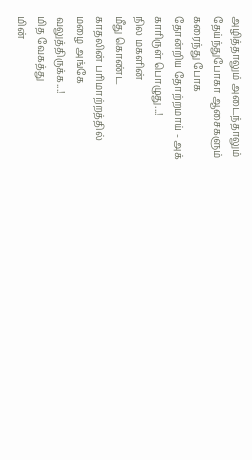அழித்தாலும் அடைந்தாலும்
தேய்ந்துபோகா ஆசைகளும்
கரைந்து போக
தோன்றிய தோற்றமாய் - அக்
காரிருள் பொழுது...!
நில மகளின்
மீது கொண்ட
காதலின் பரிமாற்றத்தில்
மழை அங்கே
வலுத்திருக்க...!
மித வேகத்து
மின்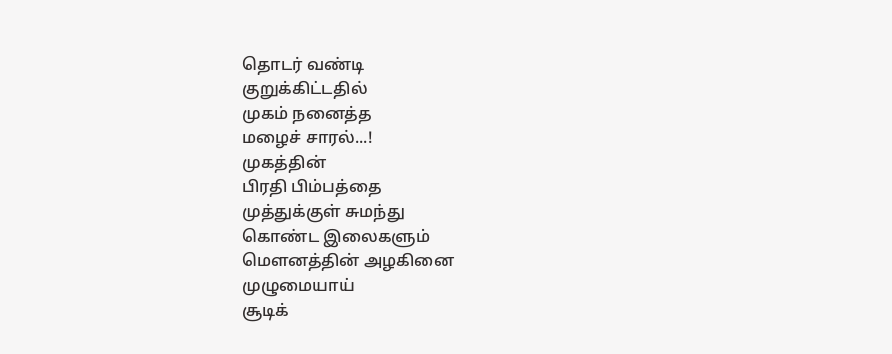தொடர் வண்டி
குறுக்கிட்டதில்
முகம் நனைத்த
மழைச் சாரல்...!
முகத்தின்
பிரதி பிம்பத்தை
முத்துக்குள் சுமந்து
கொண்ட இலைகளும்
மௌனத்தின் அழகினை
முழுமையாய்
சூடிக்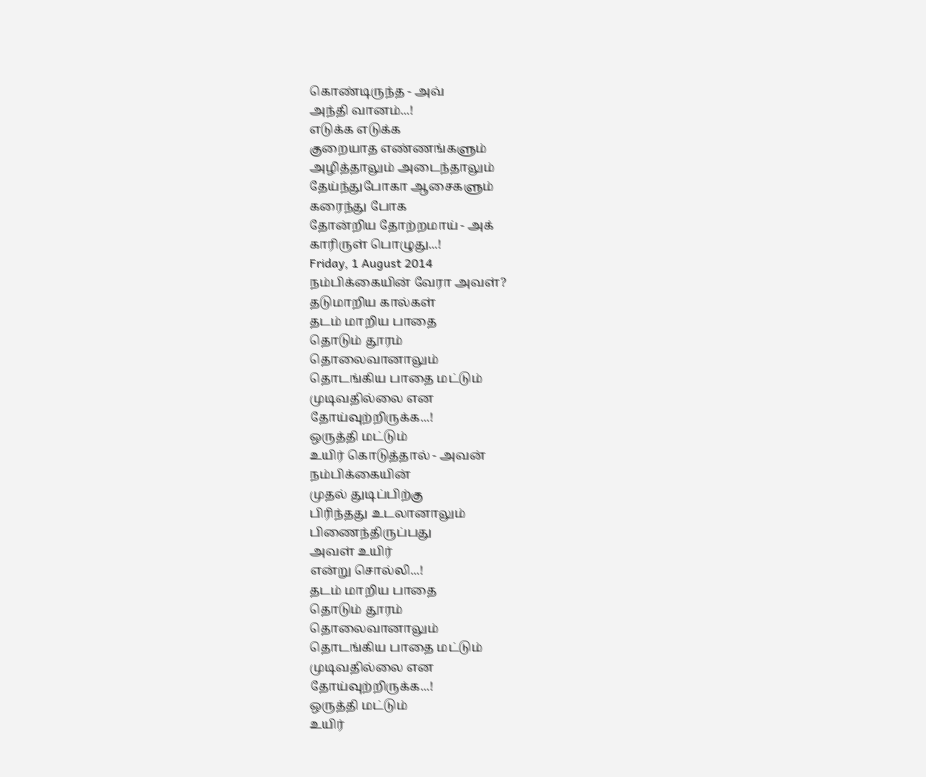கொண்டிருந்த - அவ்
அந்தி வானம்...!
எடுக்க எடுக்க
குறையாத எண்ணங்களும்
அழித்தாலும் அடைந்தாலும்
தேய்ந்துபோகா ஆசைகளும்
கரைந்து போக
தோன்றிய தோற்றமாய் - அக்
காரிருள் பொழுது...!
Friday, 1 August 2014
நம்பிக்கையின் வேரா அவள்?
தடுமாறிய கால்கள்
தடம் மாறிய பாதை
தொடும் தூரம்
தொலைவானாலும்
தொடங்கிய பாதை மட்டும்
முடிவதில்லை என
தோய்வுற்றிருக்க...!
ஒருத்தி மட்டும்
உயிர் கொடுத்தால் - அவன்
நம்பிக்கையின்
முதல் துடிப்பிற்கு
பிரிந்தது உடலானாலும்
பிணைந்திருப்பது
அவள் உயிர்
என்று சொல்லி...!
தடம் மாறிய பாதை
தொடும் தூரம்
தொலைவானாலும்
தொடங்கிய பாதை மட்டும்
முடிவதில்லை என
தோய்வுற்றிருக்க...!
ஒருத்தி மட்டும்
உயிர்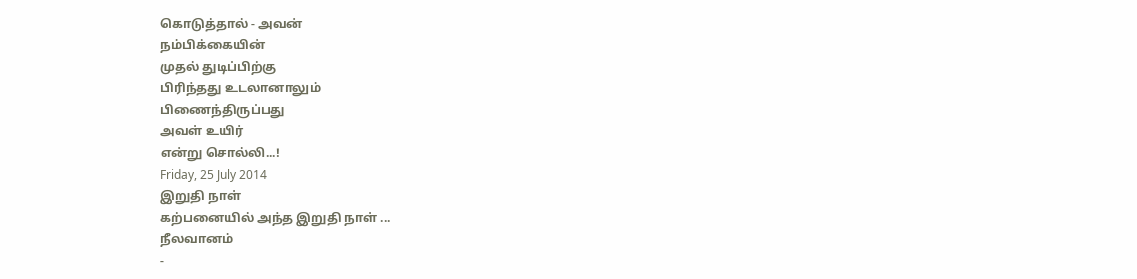கொடுத்தால் - அவன்
நம்பிக்கையின்
முதல் துடிப்பிற்கு
பிரிந்தது உடலானாலும்
பிணைந்திருப்பது
அவள் உயிர்
என்று சொல்லி...!
Friday, 25 July 2014
இறுதி நாள்
கற்பனையில் அந்த இறுதி நாள் ...
நீலவானம்
-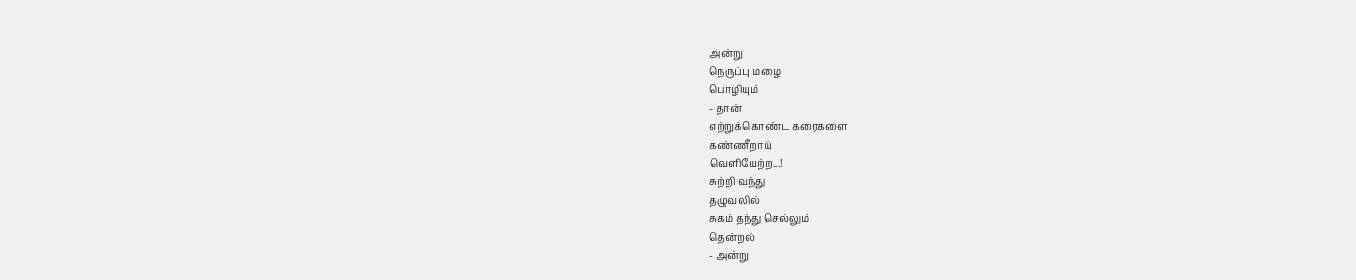அன்று
நெருப்பு மழை
பொழியும்
- தான்
எற்றுக்கொண்ட கரைகளை
கண்ணீறாய்
வெளியேற்ற...!
சுற்றி வந்து
தழுவலில்
சுகம் தந்து செல்லும்
தென்றல்
- அன்று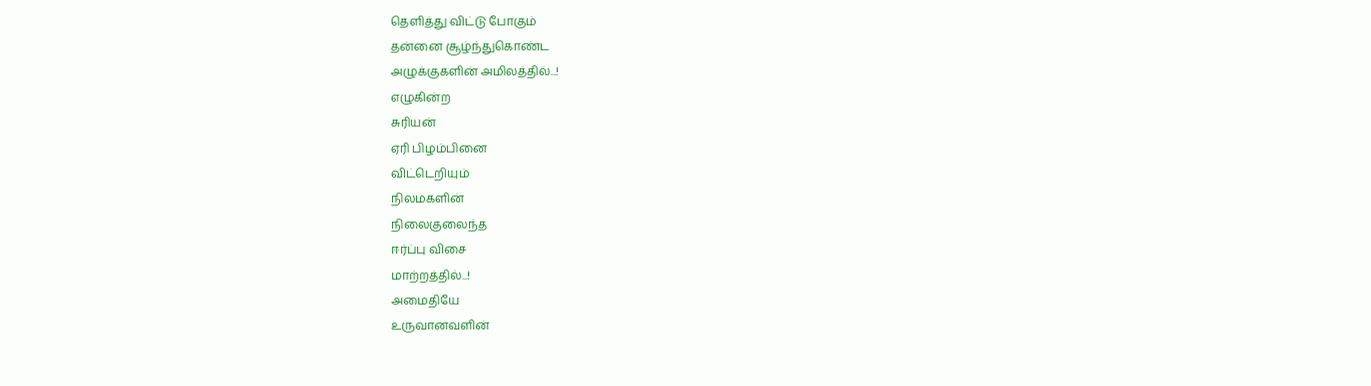தெளித்து விட்டு போகும்
தன்னை சூழ்ந்துகொண்ட
அழுக்குகளின் அமிலத்தில்...!
எழுகின்ற
சுரியன்
ஏரி பிழம்பினை
விட்டெறியும்
நிலமகளின்
நிலைகுலைந்த
ஈர்ப்பு விசை
மாற்றத்தில்...!
அமைதியே
உருவானவளின்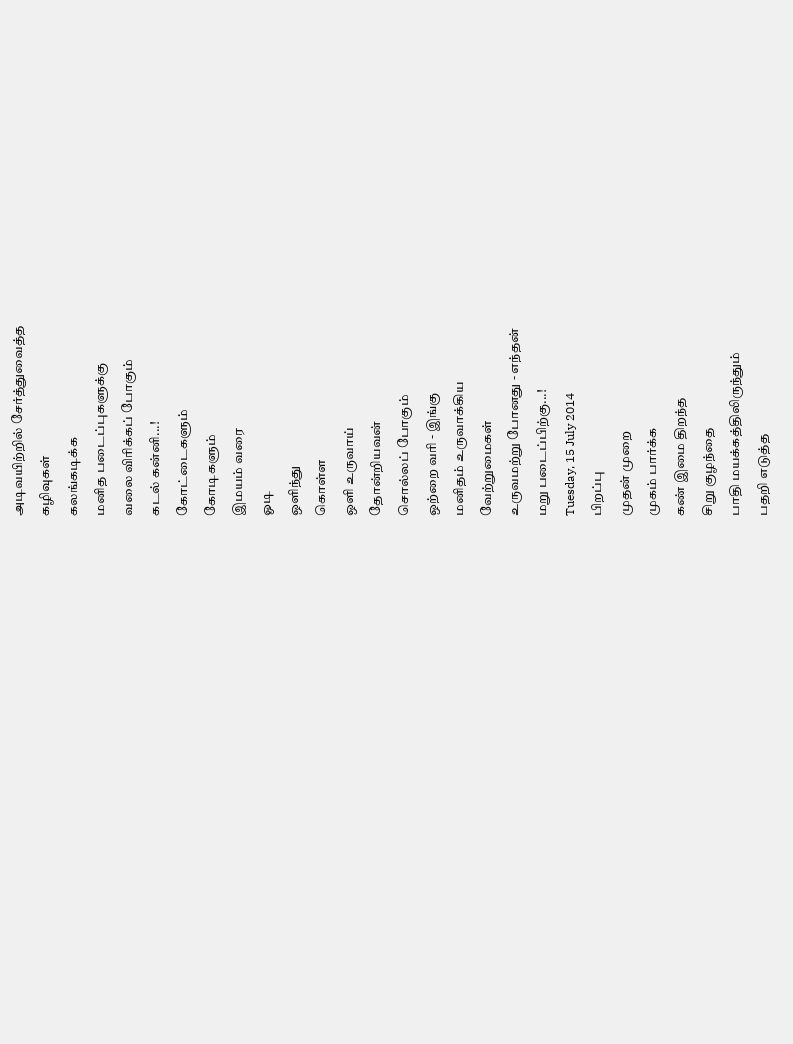அடிவயிற்றில் சேர்த்துவைத்த
கழிவுகள்
கலங்கடிக்க
மனித படைப்புகளுக்கு
வலை விரிக்கப் போகும்
கடல் கன்னி...!
கோட்டைகளும்
கோடிகளும்
இமயம் வரை
ஓடி
ஒளிந்து
கொள்ள
ஒளி உருவாய்
தோன்றியவன்
சொல்லப் போகும்
ஒற்றை வரி - இங்கு
மனிதம் உருவாக்கிய
வேற்றுமைகள்
உருவமற்று போனது - எந்தன்
மறு படைப்பிற்கு...!
Tuesday, 15 July 2014
பிறப்பு
முதன் முறை
முகம் பார்க்க
கண் இமை திறந்த
சிறு குழந்தை
பாதி மயக்கத்திலிருந்தும்
பதறி எடுத்த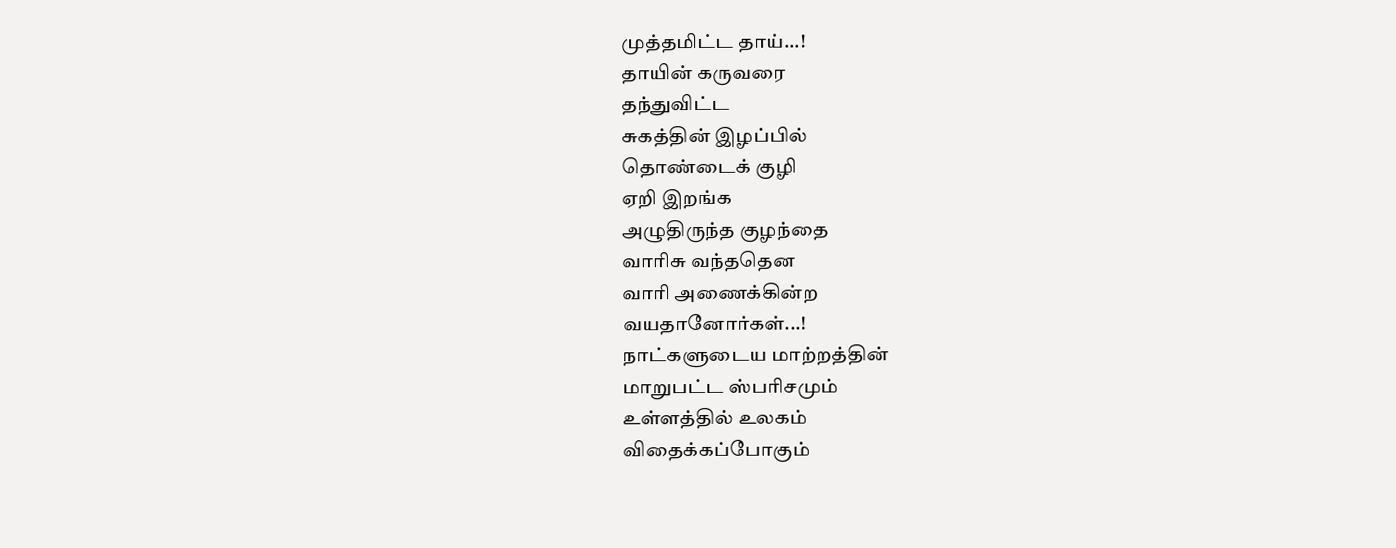முத்தமிட்ட தாய்...!
தாயின் கருவரை
தந்துவிட்ட
சுகத்தின் இழப்பில்
தொண்டைக் குழி
ஏறி இறங்க
அழுதிருந்த குழந்தை
வாரிசு வந்ததென
வாரி அணைக்கின்ற
வயதானோர்கள்...!
நாட்களுடைய மாற்றத்தின்
மாறுபட்ட ஸ்பரிசமும்
உள்ளத்தில் உலகம்
விதைக்கப்போகும்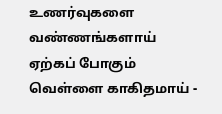உணர்வுகளை
வண்ணங்களாய் ஏற்கப் போகும்
வெள்ளை காகிதமாய் -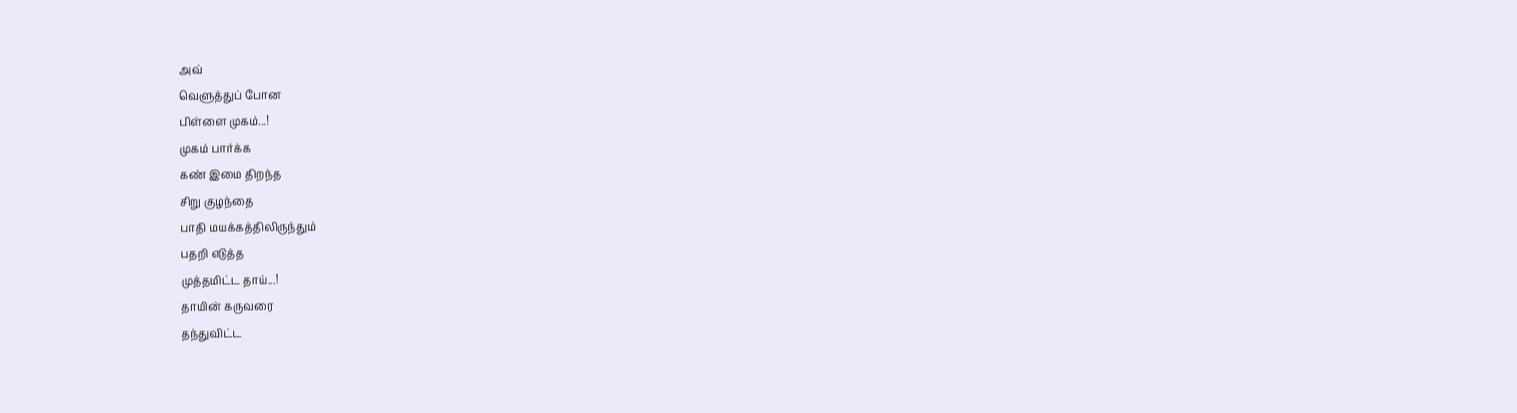அவ்
வெளுத்துப் போன
பிள்ளை முகம்...!
முகம் பார்க்க
கண் இமை திறந்த
சிறு குழந்தை
பாதி மயக்கத்திலிருந்தும்
பதறி எடுத்த
முத்தமிட்ட தாய்...!
தாயின் கருவரை
தந்துவிட்ட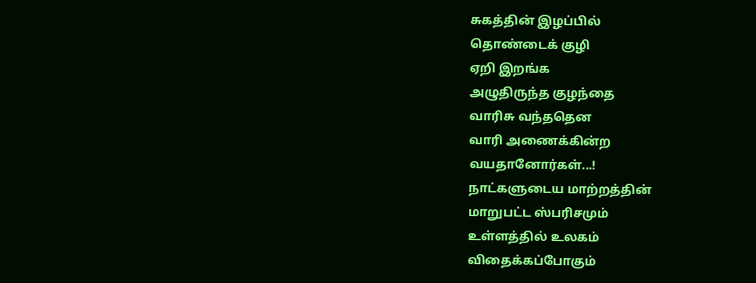சுகத்தின் இழப்பில்
தொண்டைக் குழி
ஏறி இறங்க
அழுதிருந்த குழந்தை
வாரிசு வந்ததென
வாரி அணைக்கின்ற
வயதானோர்கள்...!
நாட்களுடைய மாற்றத்தின்
மாறுபட்ட ஸ்பரிசமும்
உள்ளத்தில் உலகம்
விதைக்கப்போகும்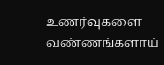உணர்வுகளை
வண்ணங்களாய்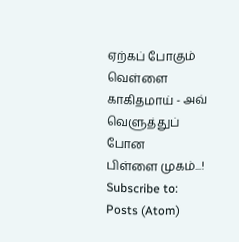ஏற்கப் போகும்
வெள்ளை காகிதமாய் - அவ்
வெளுத்துப் போன
பிள்ளை முகம்...!
Subscribe to:
Posts (Atom)